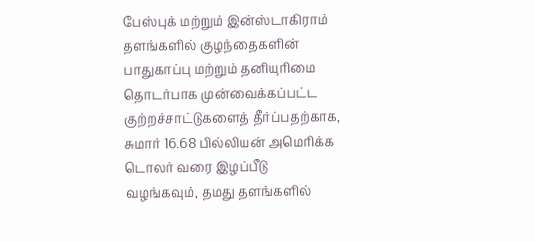பேஸ்புக் மற்றும் இன்ஸ்டாகிராம் தளங்களில் குழந்தைகளின் பாதுகாப்பு மற்றும் தனியுரிமை தொடர்பாக முன்வைக்கப்பட்ட குற்றச்சாட்டுகளைத் தீர்ப்பதற்காக, சுமார் 16.68 பில்லியன் அமெரிக்க டொலர் வரை இழப்பீடு வழங்கவும், தமது தளங்களில்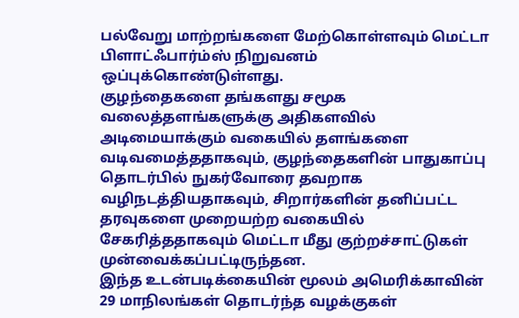பல்வேறு மாற்றங்களை மேற்கொள்ளவும் மெட்டா பிளாட்ஃபார்ம்ஸ் நிறுவனம் ஒப்புக்கொண்டுள்ளது.
குழந்தைகளை தங்களது சமூக வலைத்தளங்களுக்கு அதிகளவில் அடிமையாக்கும் வகையில் தளங்களை வடிவமைத்ததாகவும், குழந்தைகளின் பாதுகாப்பு தொடர்பில் நுகர்வோரை தவறாக வழிநடத்தியதாகவும், சிறார்களின் தனிப்பட்ட தரவுகளை முறையற்ற வகையில் சேகரித்ததாகவும் மெட்டா மீது குற்றச்சாட்டுகள் முன்வைக்கப்பட்டிருந்தன.
இந்த உடன்படிக்கையின் மூலம் அமெரிக்காவின் 29 மாநிலங்கள் தொடர்ந்த வழக்குகள்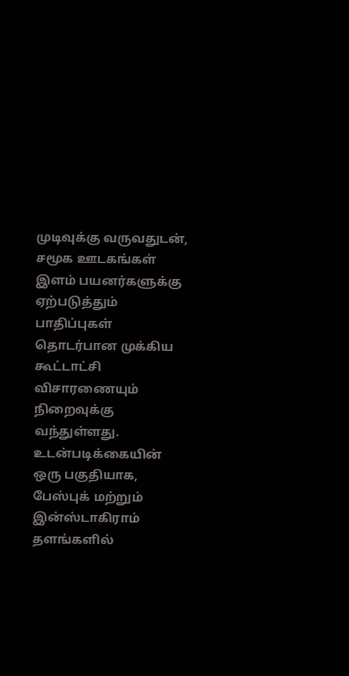முடிவுக்கு வருவதுடன், சமூக ஊடகங்கள் இளம் பயனர்களுக்கு ஏற்படுத்தும் பாதிப்புகள் தொடர்பான முக்கிய கூட்டாட்சி விசாரணையும் நிறைவுக்கு வந்துள்ளது.
உடன்படிக்கையின் ஒரு பகுதியாக, பேஸ்புக் மற்றும் இன்ஸ்டாகிராம் தளங்களில்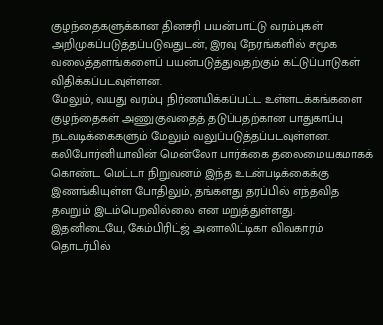குழந்தைகளுக்கான தினசரி பயன்பாட்டு வரம்புகள் அறிமுகப்படுத்தப்படுவதுடன், இரவு நேரங்களில் சமூக வலைத்தளங்களைப் பயன்படுத்துவதற்கும் கட்டுப்பாடுகள் விதிக்கப்படவுள்ளன.
மேலும், வயது வரம்பு நிர்ணயிக்கப்பட்ட உள்ளடக்கங்களை குழந்தைகள் அணுகுவதைத் தடுப்பதற்கான பாதுகாப்பு நடவடிக்கைகளும் மேலும் வலுப்படுத்தப்படவுள்ளன.
கலிபோர்னியாவின் மென்லோ பார்க்கை தலைமையகமாகக் கொண்ட மெட்டா நிறுவனம் இந்த உடன்படிக்கைக்கு இணங்கியுள்ள போதிலும், தங்களது தரப்பில் எந்தவித தவறும் இடம்பெறவில்லை என மறுத்துள்ளது.
இதனிடையே, கேம்பிரிட்ஜ் அனாலிட்டிகா விவகாரம் தொடர்பில்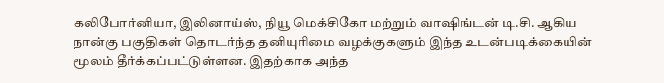கலிபோர்னியா, இலினாய்ஸ், நியூ மெக்சிகோ மற்றும் வாஷிங்டன் டி.சி. ஆகிய நான்கு பகுதிகள் தொடர்ந்த தனியுரிமை வழக்குகளும் இந்த உடன்படிக்கையின் மூலம் தீர்க்கப்பட்டுள்ளன. இதற்காக அந்த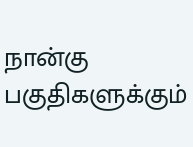நான்கு பகுதிகளுக்கும்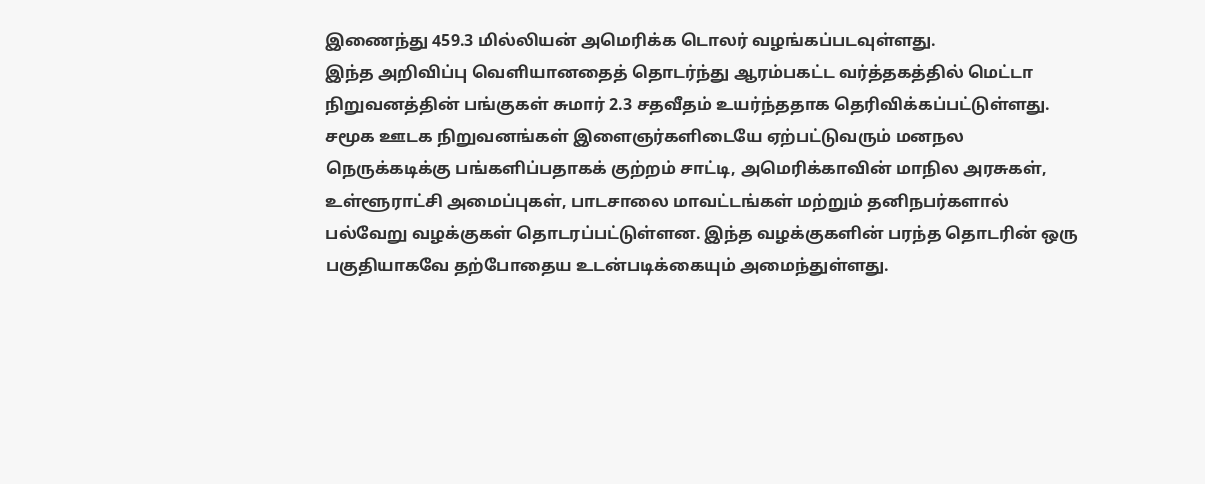இணைந்து 459.3 மில்லியன் அமெரிக்க டொலர் வழங்கப்படவுள்ளது.
இந்த அறிவிப்பு வெளியானதைத் தொடர்ந்து ஆரம்பகட்ட வர்த்தகத்தில் மெட்டா நிறுவனத்தின் பங்குகள் சுமார் 2.3 சதவீதம் உயர்ந்ததாக தெரிவிக்கப்பட்டுள்ளது.
சமூக ஊடக நிறுவனங்கள் இளைஞர்களிடையே ஏற்பட்டுவரும் மனநல நெருக்கடிக்கு பங்களிப்பதாகக் குற்றம் சாட்டி, அமெரிக்காவின் மாநில அரசுகள், உள்ளூராட்சி அமைப்புகள், பாடசாலை மாவட்டங்கள் மற்றும் தனிநபர்களால் பல்வேறு வழக்குகள் தொடரப்பட்டுள்ளன. இந்த வழக்குகளின் பரந்த தொடரின் ஒரு பகுதியாகவே தற்போதைய உடன்படிக்கையும் அமைந்துள்ளது.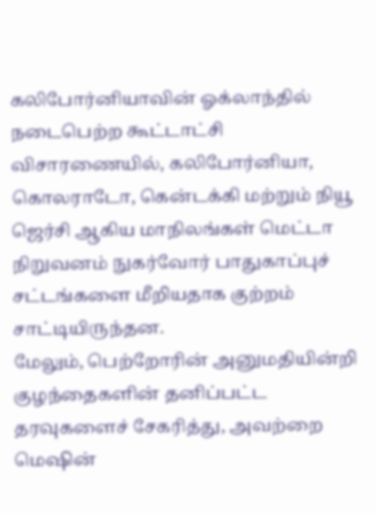கலிபோர்னியாவின் ஓக்லாந்தில் நடைபெற்ற கூட்டாட்சி விசாரணையில், கலிபோர்னியா, கொலராடோ, கென்டக்கி மற்றும் நியூ ஜெர்சி ஆகிய மாநிலங்கள் மெட்டா நிறுவனம் நுகர்வோர் பாதுகாப்புச் சட்டங்களை மீறியதாக குற்றம் சாட்டியிருந்தன.
மேலும், பெற்றோரின் அனுமதியின்றி குழந்தைகளின் தனிப்பட்ட தரவுகளைச் சேகரித்து, அவற்றை மெஷின்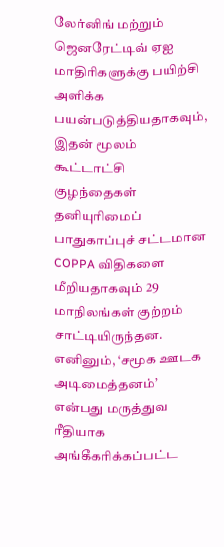லேர்னிங் மற்றும் ஜெனரேட்டிவ் ஏஐ மாதிரிகளுக்கு பயிற்சி அளிக்க பயன்படுத்தியதாகவும், இதன் மூலம் கூட்டாட்சி குழந்தைகள் தனியுரிமைப் பாதுகாப்புச் சட்டமான COPPA விதிகளை மீறியதாகவும் 29 மாநிலங்கள் குற்றம் சாட்டியிருந்தன.
எனினும், ‘சமூக ஊடக அடிமைத்தனம்’ என்பது மருத்துவ ரீதியாக அங்கீகரிக்கப்பட்ட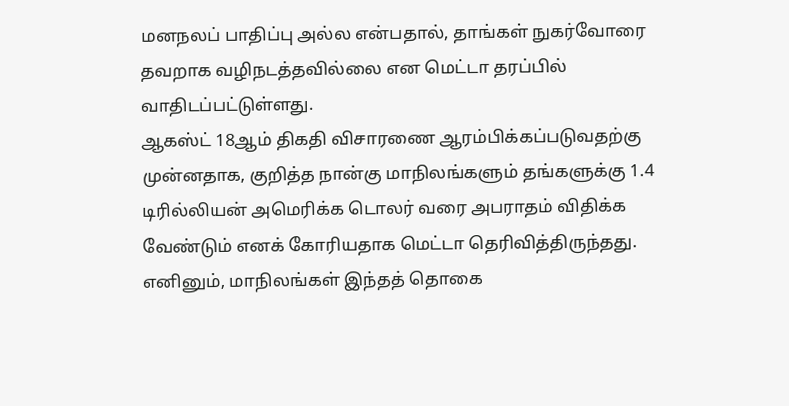மனநலப் பாதிப்பு அல்ல என்பதால், தாங்கள் நுகர்வோரை தவறாக வழிநடத்தவில்லை என மெட்டா தரப்பில் வாதிடப்பட்டுள்ளது.
ஆகஸ்ட் 18ஆம் திகதி விசாரணை ஆரம்பிக்கப்படுவதற்கு முன்னதாக, குறித்த நான்கு மாநிலங்களும் தங்களுக்கு 1.4 டிரில்லியன் அமெரிக்க டொலர் வரை அபராதம் விதிக்க வேண்டும் எனக் கோரியதாக மெட்டா தெரிவித்திருந்தது. எனினும், மாநிலங்கள் இந்தத் தொகை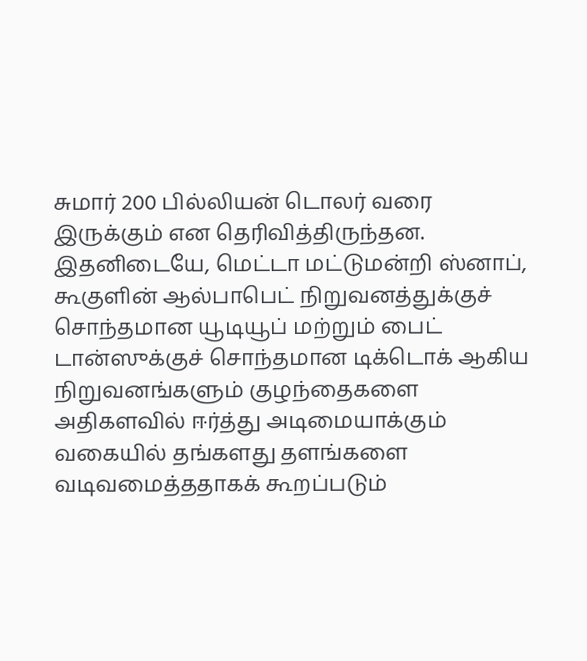சுமார் 200 பில்லியன் டொலர் வரை இருக்கும் என தெரிவித்திருந்தன.
இதனிடையே, மெட்டா மட்டுமன்றி ஸ்னாப், கூகுளின் ஆல்பாபெட் நிறுவனத்துக்குச் சொந்தமான யூடியூப் மற்றும் பைட் டான்ஸுக்குச் சொந்தமான டிக்டொக் ஆகிய நிறுவனங்களும் குழந்தைகளை அதிகளவில் ஈர்த்து அடிமையாக்கும் வகையில் தங்களது தளங்களை வடிவமைத்ததாகக் கூறப்படும்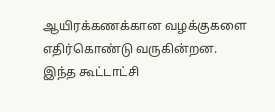ஆயிரக்கணக்கான வழக்குகளை எதிர்கொண்டு வருகின்றன.
இந்த கூட்டாட்சி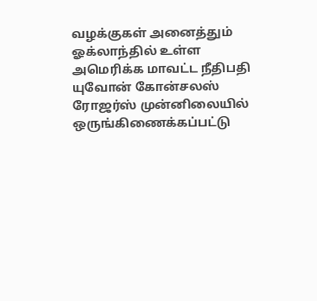வழக்குகள் அனைத்தும் ஓக்லாந்தில் உள்ள அமெரிக்க மாவட்ட நீதிபதி யுவோன் கோன்சலஸ் ரோஜர்ஸ் முன்னிலையில் ஒருங்கிணைக்கப்பட்டு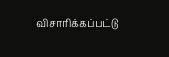விசாரிக்கப்பட்டு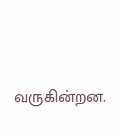வருகின்றன.